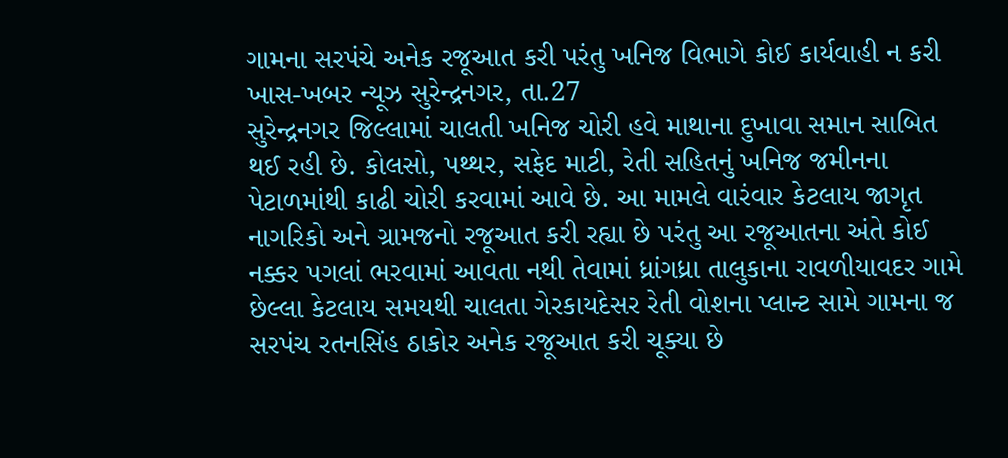ગામના સરપંચે અનેક રજૂઆત કરી પરંતુ ખનિજ વિભાગે કોઈ કાર્યવાહી ન કરી
ખાસ-ખબર ન્યૂઝ સુરેન્દ્રનગર, તા.27
સુરેન્દ્રનગર જિલ્લામાં ચાલતી ખનિજ ચોરી હવે માથાના દુખાવા સમાન સાબિત થઈ રહી છે. કોલસો, પથ્થર, સફેદ માટી, રેતી સહિતનું ખનિજ જમીનના પેટાળમાંથી કાઢી ચોરી કરવામાં આવે છે. આ મામલે વારંવાર કેટલાય જાગૃત નાગરિકો અને ગ્રામજનો રજૂઆત કરી રહ્યા છે પરંતુ આ રજૂઆતના અંતે કોઈ નક્કર પગલાં ભરવામાં આવતા નથી તેવામાં ધ્રાંગધ્રા તાલુકાના રાવળીયાવદર ગામે છેલ્લા કેટલાય સમયથી ચાલતા ગેરકાયદેસર રેતી વોશના પ્લાન્ટ સામે ગામના જ સરપંચ રતનસિંહ ઠાકોર અનેક રજૂઆત કરી ચૂક્યા છે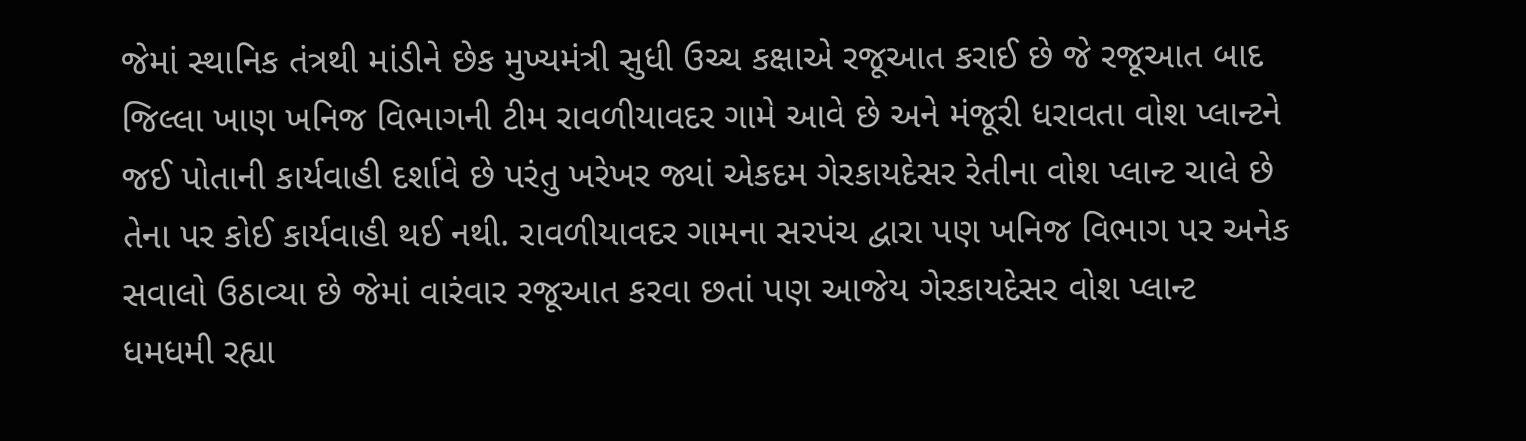જેમાં સ્થાનિક તંત્રથી માંડીને છેક મુખ્યમંત્રી સુધી ઉચ્ચ કક્ષાએ રજૂઆત કરાઈ છે જે રજૂઆત બાદ જિલ્લા ખાણ ખનિજ વિભાગની ટીમ રાવળીયાવદર ગામે આવે છે અને મંજૂરી ધરાવતા વોશ પ્લાન્ટને જઈ પોતાની કાર્યવાહી દર્શાવે છે પરંતુ ખરેખર જ્યાં એકદમ ગેરકાયદેસર રેતીના વોશ પ્લાન્ટ ચાલે છે તેના પર કોઈ કાર્યવાહી થઈ નથી. રાવળીયાવદર ગામના સરપંચ દ્વારા પણ ખનિજ વિભાગ પર અનેક સવાલો ઉઠાવ્યા છે જેમાં વારંવાર રજૂઆત કરવા છતાં પણ આજેય ગેરકાયદેસર વોશ પ્લાન્ટ ધમધમી રહ્યા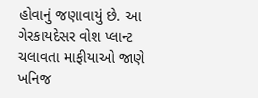હોવાનું જણાવાયું છે. આ ગેરકાયદેસર વોશ પ્લાન્ટ ચલાવતા માફીયાઓ જાણે ખનિજ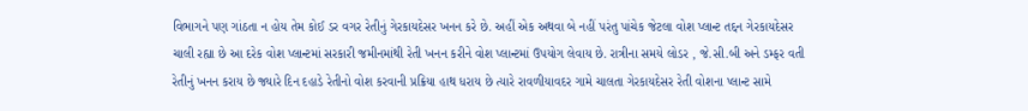વિભાગને પણ ગાંઠતા ન હોય તેમ કોઈ ડર વગર રેતીનું ગેરકાયદેસર ખનન કરે છે. અહીં એક અથવા બે નહીં પરંતુ પાંચેક જેટલા વોશ પ્લાન્ટ તદ્દન ગેરકાયદેસર ચાલી રહ્યા છે આ દરેક વોશ પ્લાન્ટમાં સરકારી જમીનમાંથી રેતી ખનન કરીને વોશ પ્લાન્ટમાં ઉપયોગ લેવાય છે. રાત્રીના સમયે લોડર , જે.સી.બી અને ડમ્ફર વતી રેતીનું ખનન કરાય છે જ્યારે દિન દહાડે રેતીનો વોશ કરવાની પ્રક્રિયા હાથ ધરાય છે ત્યારે રાવળીયાવદર ગામે ચાલતા ગેરકાયદેસર રેતી વોશના પ્લાન્ટ સામે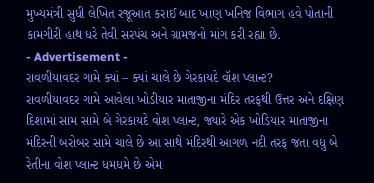મુખ્યમંત્રી સુધી લેખિત રજૂઆત કરાઈ બાદ ખાણ ખનિજ વિભાગ હવે પોતાની કામગીરી હાથ ધરે તેવી સરપંચ અને ગ્રામજનો માંગ કરી રહ્યા છે.
- Advertisement -
રાવળીયાવદર ગામે ક્યાં – ક્યાં ચાલે છે ગેરકાયદે વૉશ પ્લાન્ટ?
રાવળીયાવદર ગામે આવેલા ખોડીયાર માતાજીના મંદિર તરફથી ઉત્તર અને દક્ષિણ દિશામાં સામ સામે બે ગેરકાયદે વોશ પ્લાન્ટ, જ્યારે એક ખોડિયાર માતાજીના મંદિરની બરોબર સામે ચાલે છે આ સાથે મંદિરથી આગળ નદી તરફ જતા વધુ બે રેતીના વોશ પ્લાન્ટ ધમધમે છે એમ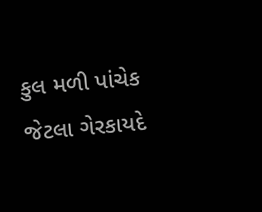કુલ મળી પાંચેક જેટલા ગેરકાયદે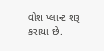વોશ પ્લાન્ટ શરૂ કરાયા છે.